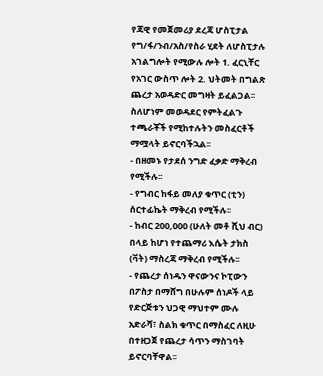የጃዊ የመጀመሪያ ደረጃ ሆስፒታል የግ/ፋ/ንብ/አስ/የስራ ሂደት ለሆስፒታሉ አገልግሎት የሚውሉ ሎት 1. ፈርኒቸር የአገር ውስጥ ሎት 2. ህትመት በግልጽ ጨረታ አወዳድር መግዛት ይፈልጋል፡፡ ስለሆነም መወዳደር የምትፈልጉ ተጫራቾች የሚከተሉትን መስፈርቶች ማሟላት ይኖርባችኋል፡፡
- በዘመኑ የታደሰ ንግድ ፈቃድ ማቅረብ የሚችሉ፡፡
- የግብር ከፋይ መለያ ቁጥር (ቲን) ሰርተፊኬት ማቅረብ የሚችሉ፡፡
- ከብር 200,000 (ሁለት መቶ ሺህ ብር) በላይ ከሆነ የተጨማሪ እሴት ታክስ (ቫት) ማስረጃ ማቅረብ የሚችሉ፡፡
- የጨረታ ሰነዱን ዋናውንና ኮፒውን በፖስታ በማሸግ በሁሉም ሰነዶች ላይ የድርጅቱን ህጋዊ ማህተም ሙሉ አድራሻ፣ ስልክ ቁጥር በማስፈር ለዚሁ በተዘጋጀ የጨረታ ሳጥን ማስገባት ይኖርባቸዋል፡፡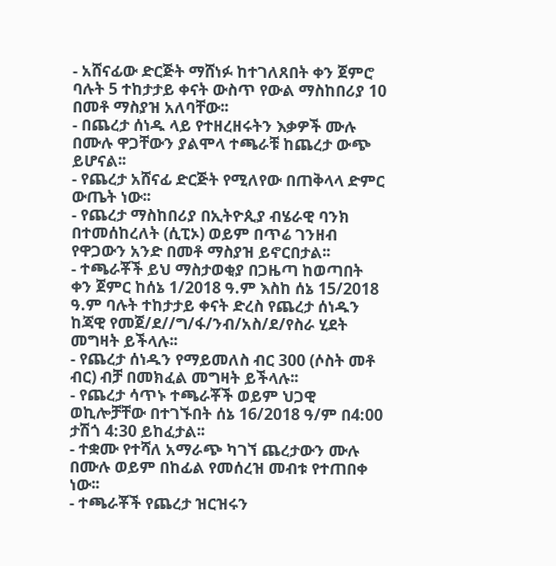- አሸናፊው ድርጅት ማሸነፉ ከተገለጸበት ቀን ጀምሮ ባሉት 5 ተከታታይ ቀናት ውስጥ የውል ማስከበሪያ 10 በመቶ ማስያዝ አለባቸው፡፡
- በጨረታ ሰነዱ ላይ የተዘረዘሩትን እቃዎች ሙሉ በሙሉ ዋጋቸውን ያልሞላ ተጫራቹ ከጨረታ ውጭ ይሆናል፡፡
- የጨረታ አሸናፊ ድርጅት የሚለየው በጠቅላላ ድምር ውጤት ነው፡፡
- የጨረታ ማስከበሪያ በኢትዮጲያ ብሄራዊ ባንክ በተመሰከረለት (ሲፒኦ) ወይም በጥሬ ገንዘብ የዋጋውን አንድ በመቶ ማስያዝ ይኖርበታል፡፡
- ተጫራቾች ይህ ማስታወቂያ በጋዜጣ ከወጣበት ቀን ጀምር ከሰኔ 1/2018 ዓ.ም እስከ ሰኔ 15/2018 ዓ.ም ባሉት ተከታታይ ቀናት ድረስ የጨረታ ሰነዱን ከጃዊ የመጀ/ደ//ግ/ፋ/ንብ/አስ/ደ/የስራ ሂደት መግዛት ይችላሉ፡፡
- የጨረታ ሰነዱን የማይመለስ ብር 300 (ሶስት መቶ ብር) ብቻ በመክፈል መግዛት ይችላሉ፡፡
- የጨረታ ሳጥኑ ተጫራቾች ወይም ህጋዊ ወኪሎቻቸው በተገኙበት ሰኔ 16/2018 ዓ/ም በ4:00 ታሽጎ 4:30 ይከፈታል፡፡
- ተቋሙ የተሻለ አማራጭ ካገኘ ጨረታውን ሙሉ በሙሉ ወይም በከፊል የመሰረዝ መብቱ የተጠበቀ ነው፡፡
- ተጫራቾች የጨረታ ዝርዝሩን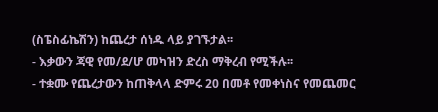(ስፔስፊኬሽን) ከጨረታ ሰነዱ ላይ ያገኙታል፡፡
- እቃውን ጃዊ የመ/ደ/ሆ መካዝን ድረስ ማቅረብ የሚችሉ፡፡
- ተቋሙ የጨረታውን ከጠቅላላ ድምሩ 20 በመቶ የመቀነስና የመጨመር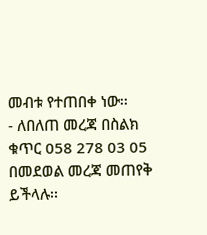መብቱ የተጠበቀ ነው፡፡
- ለበለጠ መረጃ በስልክ ቁጥር 058 278 03 05 በመደወል መረጃ መጠየቅ ይችላሉ፡፡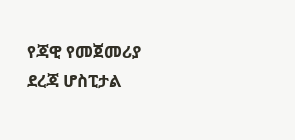የጃዊ የመጀመሪያ ደረጃ ሆስፒታል